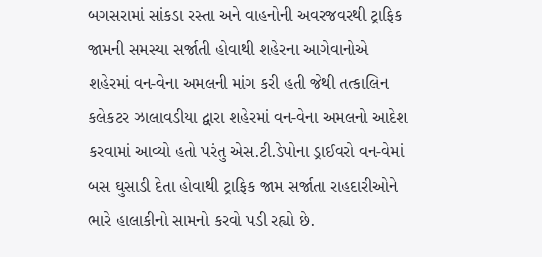બગસરામાં સાંકડા રસ્તા અને વાહનોની અવરજવરથી ટ્રાફિક જામની સમસ્યા સર્જાતી હોવાથી શહેરના આગેવાનોએ શહેરમાં વન-વેના અમલની માંગ કરી હતી જેથી તત્કાલિન કલેકટર ઝાલાવડીયા દ્વારા શહેરમાં વન-વેના અમલનો આદેશ કરવામાં આવ્યો હતો પરંતુ એસ.ટી.ડેપોના ડ્રાઈવરો વન-વેમાં બસ ઘુસાડી દેતા હોવાથી ટ્રાફિક જામ સર્જાતા રાહદારીઓને ભારે હાલાકીનો સામનો કરવો પડી રહ્યો છે.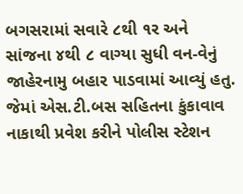બગસરામાં સવારે ૮થી ૧ર અને સાંજના ૪થી ૮ વાગ્યા સુધી વન-વેનું જાહેરનામુ બહાર પાડવામાં આવ્યું હતુ. જેમાં એસ.ટી.બસ સહિતના કુંકાવાવ નાકાથી પ્રવેશ કરીને પોલીસ સ્ટેશન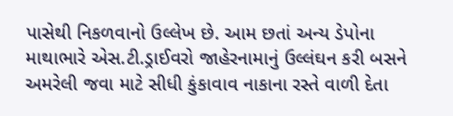પાસેથી નિકળવાનો ઉલ્લેખ છે. આમ છતાં અન્ય ડેપોના માથાભારે એસ.ટી.ડ્રાઈવરો જાહેરનામાનું ઉલ્લંઘન કરી બસને અમરેલી જવા માટે સીધી કુંકાવાવ નાકાના રસ્તે વાળી દેતા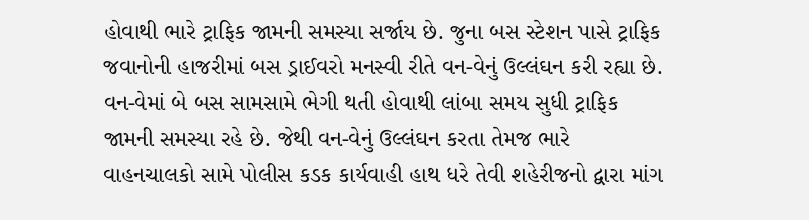હોવાથી ભારે ટ્રાફિક જામની સમસ્યા સર્જાય છે. જુના બસ સ્ટેશન પાસે ટ્રાફિક જવાનોની હાજરીમાં બસ ડ્રાઈવરો મનસ્વી રીતે વન-વેનું ઉલ્લંઘન કરી રહ્યા છે. વન-વેમાં બે બસ સામસામે ભેગી થતી હોવાથી લાંબા સમય સુધી ટ્રાફિક જામની સમસ્યા રહે છે. જેથી વન-વેનું ઉલ્લંઘન કરતા તેમજ ભારે વાહનચાલકો સામે પોલીસ કડક કાર્યવાહી હાથ ધરે તેવી શહેરીજનો દ્વારા માંગ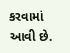કરવામાં આવી છે.